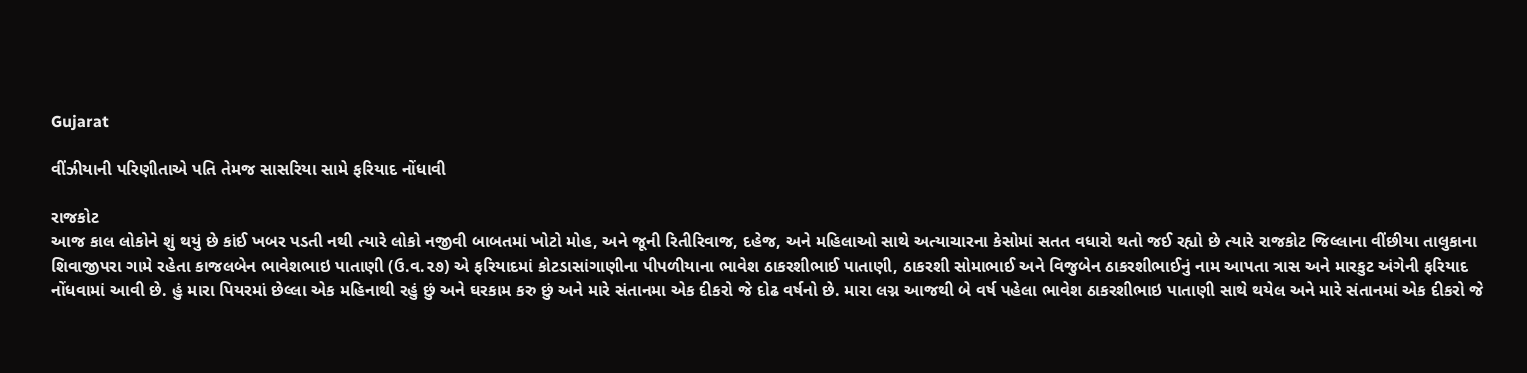Gujarat

વીંઝીયાની પરિણીતાએ પતિ તેમજ સાસરિયા સામે ફરિયાદ નોંધાવી

રાજકોટ
આજ કાલ લોકોને શું થયું છે કાંઈ ખબર પડતી નથી ત્યારે લોકો નજીવી બાબતમાં ખોટો મોહ, અને જૂની રિતીરિવાજ, દહેજ, અને મહિલાઓ સાથે અત્યાચારના કેસોમાં સતત વધારો થતો જઈ રહ્યો છે ત્યારે રાજકોટ જિલ્લાના વીંછીયા તાલુકાના શિવાજીપરા ગામે રહેતા કાજલબેન ભાવેશભાઇ પાતાણી (ઉ.વ.૨૭) એ ફરિયાદમાં કોટડાસાંગાણીના પીપળીયાના ભાવેશ ઠાકરશીભાઈ પાતાણી, ઠાકરશી સોમાભાઈ અને વિજુબેન ઠાકરશીભાઈનું નામ આપતા ત્રાસ અને મારકુટ અંગેની ફરિયાદ નોંધવામાં આવી છે. હું મારા પિયરમાં છેલ્લા એક મહિનાથી રહું છું અને ઘરકામ કરુ છું અને મારે સંતાનમા એક દીકરો જે દોઢ વર્ષનો છે. મારા લગ્ન આજથી બે વર્ષ પહેલા ભાવેશ ઠાકરશીભાઇ પાતાણી સાથે થયેલ અને મારે સંતાનમાં એક દીકરો જે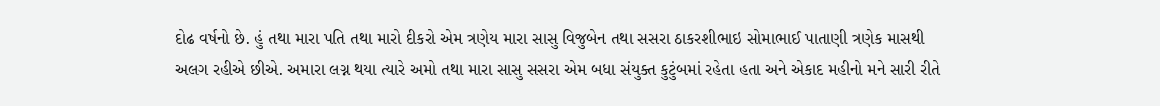દોઢ વર્ષનો છે. હું તથા મારા પતિ તથા મારો દીકરો એમ ત્રણેય મારા સાસુ વિજુબેન તથા સસરા ઠાકરશીભાઇ સોમાભાઈ પાતાણી ત્રણેક માસથી અલગ રહીએ છીએ. અમારા લગ્ન થયા ત્યારે અમો તથા મારા સાસુ સસરા એમ બધા સંયુક્ત કુટુંબમાં રહેતા હતા અને એકાદ મહીનો મને સારી રીતે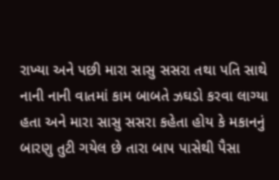રાખ્યા અને પછી મારા સાસુ સસરા તથા પતિ સાથે નાની નાની વાતમાં કામ બાબતે ઝઘડો કરવા લાગ્યા હતા અને મારા સાસુ સસરા કહેતા હોય કે મકાનનું બારણુ તુટી ગયેલ છે તારા બાપ પાસેથી પૈસા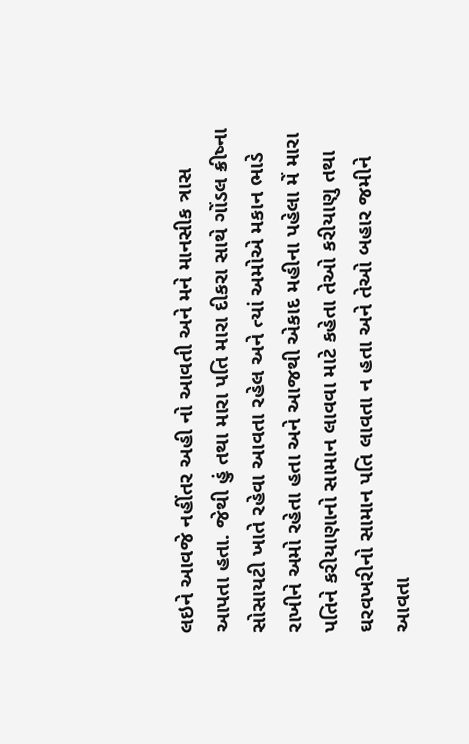લઇને આવજે નહીંતર અહી નો આવતી અને મને માનસીક ત્રાસ આપતા હતા. જેથી હું તથા મારા પતિ મારા દીકરા સાથે ગોંડલ ક્રીષ્ના સોસાયટી ખાતે રહેવા આવતા રહેલ અને ત્યાં અમોએ મકાન ભાડે રાખીને અમો રહેતા હતા અને આજથી એકાદ મહીના પહેલા મેં મારા પતિને કરીયાણાનો સામાન લાવવા માટે કહેતા તેઓ કરીયાણુ તથા ઘરવખરીનો સામાન પતિ લાવતા ન હતા અને તેઓ બહાર જમીને આવતા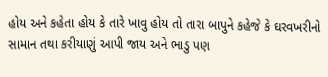હોય અને કહેતા હોય કે તારે ખાવુ હોય તો તારા બાપુને કહેજે કે ઘરવખરીનો સામાન તથા કરીયાણું આપી જાય અને ભાડુ પણ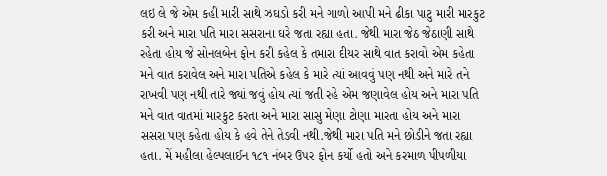લઇ લે જે એમ કહી મારી સાથે ઝઘડો કરી મને ગાળો આપી મને ઢીકા પાટુ મારી મારકુટ કરી અને મારા પતિ મારા સસરાના ઘરે જતા રહ્યા હતા. જેથી મારા જેઠ જેઠાણી સાથે રહેતા હોય જે સોનલબેન ફોન કરી કહેલ કે તમારા દીયર સાથે વાત કરાવો એમ કહેતા મને વાત કરાવેલ અને મારા પતિએ કહેલ કે મારે ત્યાં આવવું પણ નથી અને મારે તને રાખવી પણ નથી તારે જ્યાં જવું હોય ત્યાં જતી રહે એમ જણાવેલ હોય અને મારા પતિ મને વાત વાતમાં મારકુટ કરતા અને મારા સાસુ મેણા ટોણા મારતા હોય અને મારા સસરા પણ કહેતા હોય કે હવે તેને તેડવી નથી.જેથી મારા પતિ મને છોડીને જતા રહ્યા હતા. મેં મહીલા હેલ્પલાઈન ૧૮૧ નંબર ઉપર ફોન કર્યો હતો અને કરમાળ પીપળીયા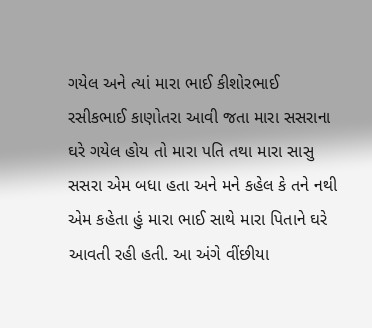ગયેલ અને ત્યાં મારા ભાઈ કીશોરભાઈ રસીકભાઈ કાણોતરા આવી જતા મારા સસરાના ઘરે ગયેલ હોય તો મારા પતિ તથા મારા સાસુ સસરા એમ બધા હતા અને મને કહેલ કે તને નથી એમ કહેતા હું મારા ભાઈ સાથે મારા પિતાને ઘરે આવતી રહી હતી. આ અંગે વીંછીયા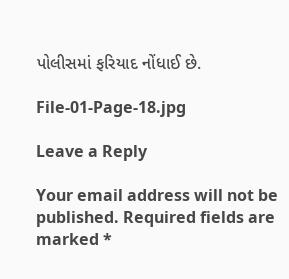પોલીસમાં ફરિયાદ નોંધાઈ છે.

File-01-Page-18.jpg

Leave a Reply

Your email address will not be published. Required fields are marked *